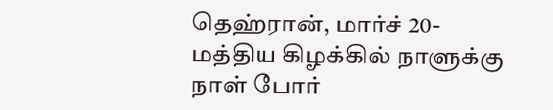தெஹ்ரான், மார்ச் 20- மத்திய கிழக்கில் நாளுக்கு நாள் போர்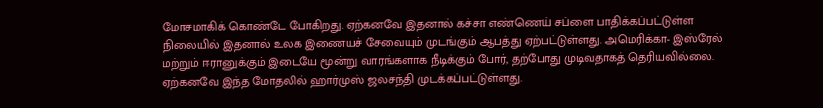மோசமாகிக் கொண்டே போகிறது. ஏற்கனவே இதனால் கச்சா எண்ணெய் சப்ளை பாதிக்கப்பட்டுள்ள நிலையில் இதனால் உலக இணையச் சேவையும் முடங்கும் ஆபத்து ஏற்பட்டுள்ளது. அமெரிக்கா- இஸ்ரேல் மற்றும் ஈரானுக்கும் இடையே மூன்று வாரங்களாக நீடிக்கும் போர், தற்போது முடிவதாகத் தெரியவில்லை. ஏற்கனவே இந்த மோதலில் ஹார்முஸ் ஜலசந்தி முடக்கப்பட்டுள்ளது.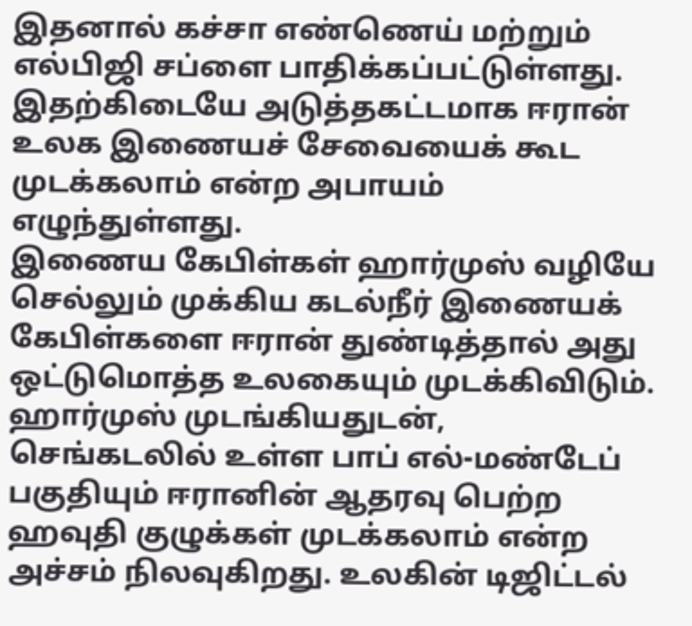இதனால் கச்சா எண்ணெய் மற்றும் எல்பிஜி சப்ளை பாதிக்கப்பட்டுள்ளது. இதற்கிடையே அடுத்தகட்டமாக ஈரான் உலக இணையச் சேவையைக் கூட முடக்கலாம் என்ற அபாயம் எழுந்துள்ளது.
இணைய கேபிள்கள் ஹார்முஸ் வழியே செல்லும் முக்கிய கடல்நீர் இணையக் கேபிள்களை ஈரான் துண்டித்தால் அது ஒட்டுமொத்த உலகையும் முடக்கிவிடும். ஹார்முஸ் முடங்கியதுடன், செங்கடலில் உள்ள பாப் எல்-மண்டேப் பகுதியும் ஈரானின் ஆதரவு பெற்ற ஹவுதி குழுக்கள் முடக்கலாம் என்ற அச்சம் நிலவுகிறது. உலகின் டிஜிட்டல்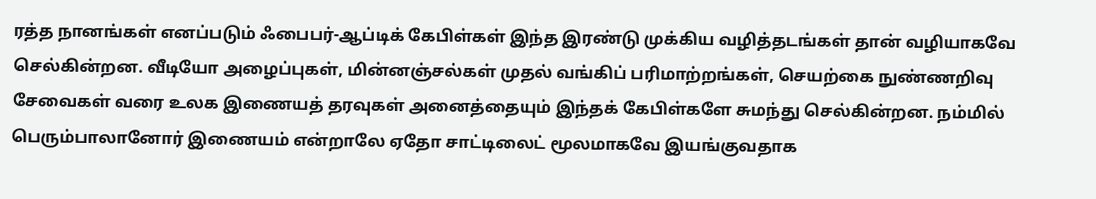ரத்த நானங்கள் எனப்படும் ஃபைபர்-ஆப்டிக் கேபிள்கள் இந்த இரண்டு முக்கிய வழித்தடங்கள் தான் வழியாகவே செல்கின்றன. வீடியோ அழைப்புகள், மின்னஞ்சல்கள் முதல் வங்கிப் பரிமாற்றங்கள், செயற்கை நுண்ணறிவு சேவைகள் வரை உலக இணையத் தரவுகள் அனைத்தையும் இந்தக் கேபிள்களே சுமந்து செல்கின்றன. நம்மில் பெரும்பாலானோர் இணையம் என்றாலே ஏதோ சாட்டிலைட் மூலமாகவே இயங்குவதாக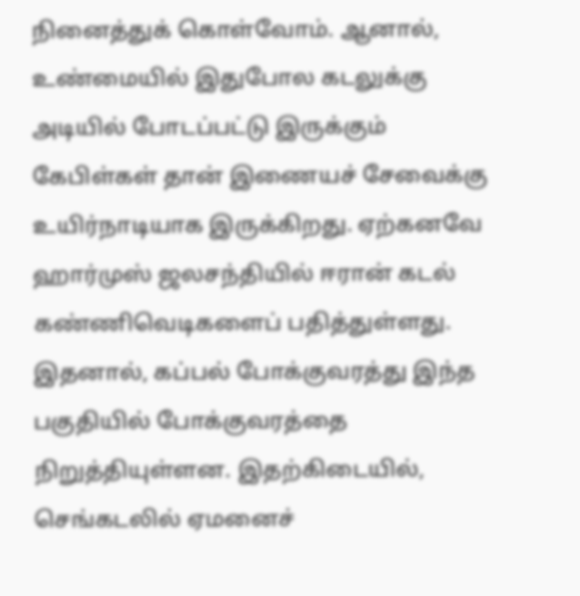நினைத்துக் கொள்வோம். ஆனால், உண்மையில் இதுபோல கடலுக்கு அடியில் போடப்பட்டு இருக்கும் கேபிள்கள் தான் இணையச் சேவைக்கு உயிர்நாடியாக இருக்கிறது. ஏற்கனவே ஹார்முஸ் ஜலசந்தியில் ஈரான் கடல் கண்ணிவெடிகளைப் பதித்துள்ளது. இதனால், கப்பல் போக்குவரத்து இந்த பகுதியில் போக்குவரத்தை நிறுத்தியுள்ளன. இதற்கிடையில், செங்கடலில் ஏமனைச்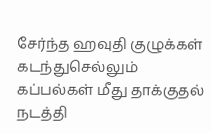சேர்ந்த ஹவுதி குழுக்கள் கடந்துசெல்லும் கப்பல்கள் மீது தாக்குதல் நடத்தி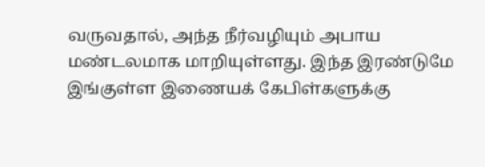வருவதால், அந்த நீர்வழியும் அபாய மண்டலமாக மாறியுள்ளது. இந்த இரண்டுமே இங்குள்ள இணையக் கேபிள்களுக்கு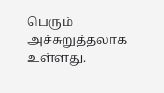பெரும் அச்சுறுத்தலாக உள்ளது.